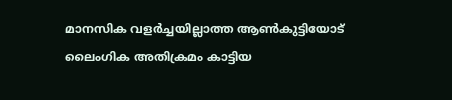മാനസിക വളർച്ചയില്ലാത്ത ആൺകുട്ടിയോട് ലൈംഗിക അതിക്രമം കാട്ടിയ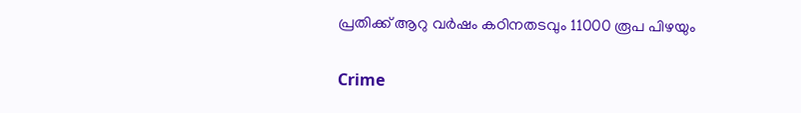പ്രതിക്ക് ആറു വർഷം കഠിനതടവും 11000 രൂപ പിഴയും

Crime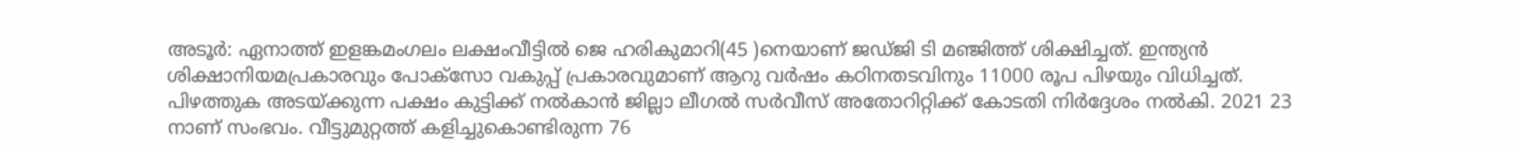അടൂര്‍: ഏനാത്ത് ഇളങ്കമംഗലം ലക്ഷംവീട്ടില്‍ ജെ ഹരികുമാറി(45 )നെയാണ് ജഡ്ജി ടി മഞ്ജിത്ത് ശിക്ഷിച്ചത്. ഇന്ത്യന്‍ ശിക്ഷാനിയമപ്രകാരവും പോക്‌സോ വകുപ്പ് പ്രകാരവുമാണ് ആറു വര്‍ഷം കഠിനതടവിനും 11000 രൂപ പിഴയും വിധിച്ചത്. പിഴത്തുക അടയ്ക്കുന്ന പക്ഷം കുട്ടിക്ക് നല്‍കാന്‍ ജില്ലാ ലീഗല്‍ സര്‍വീസ് അതോറിറ്റിക്ക് കോടതി നിര്‍ദ്ദേശം നല്‍കി. 2021 23 നാണ് സംഭവം. വീട്ടുമുറ്റത്ത് കളിച്ചുകൊണ്ടിരുന്ന 76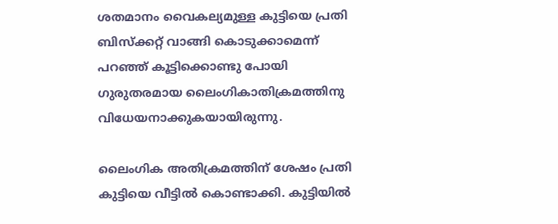ശതമാനം വൈകല്യമുള്ള കുട്ടിയെ പ്രതി ബിസ്‌ക്കറ്റ് വാങ്ങി കൊടുക്കാമെന്ന് പറഞ്ഞ് കൂട്ടിക്കൊണ്ടു പോയി ഗുരുതരമായ ലൈംഗികാതിക്രമത്തിനു വിധേയനാക്കുകയായിരുന്നു.

ലൈംഗിക അതിക്രമത്തിന് ശേഷം പ്രതി കുട്ടിയെ വീട്ടില്‍ കൊണ്ടാക്കി. കുട്ടിയില്‍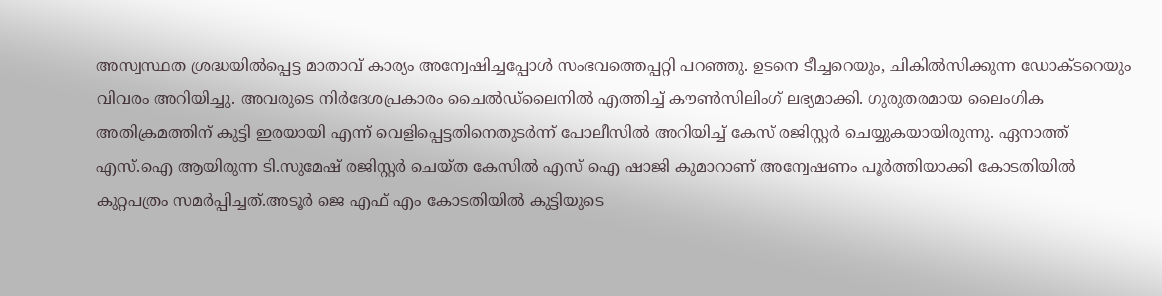അസ്വസ്ഥത ശ്രദ്ധയില്‍പ്പെട്ട മാതാവ് കാര്യം അന്വേഷിച്ചപ്പോള്‍ സംഭവത്തെപ്പറ്റി പറഞ്ഞു. ഉടനെ ടീച്ചറെയും, ചികില്‍സിക്കുന്ന ഡോക്ടറെയും വിവരം അറിയിച്ചു. അവരുടെ നിര്‍ദേശപ്രകാരം ചൈല്‍ഡ്‌ലൈനില്‍ എത്തിച്ച് കൗണ്‍സിലിംഗ് ലഭ്യമാക്കി. ഗുരുതരമായ ലൈംഗിക അതിക്രമത്തിന് കുട്ടി ഇരയായി എന്ന് വെളിപ്പെട്ടതിനെതുടര്‍ന്ന് പോലീസില്‍ അറിയിച്ച് കേസ് രജിസ്റ്റര്‍ ചെയ്യുകയായിരുന്നു. ഏനാത്ത് എസ്.ഐ ആയിരുന്ന ടി.സുമേഷ് രജിസ്റ്റര്‍ ചെയ്ത കേസില്‍ എസ് ഐ ഷാജി കുമാറാണ് അന്വേഷണം പൂര്‍ത്തിയാക്കി കോടതിയില്‍ കുറ്റപത്രം സമര്‍പ്പിച്ചത്.അടൂര്‍ ജെ എഫ് എം കോടതിയില്‍ കുട്ടിയുടെ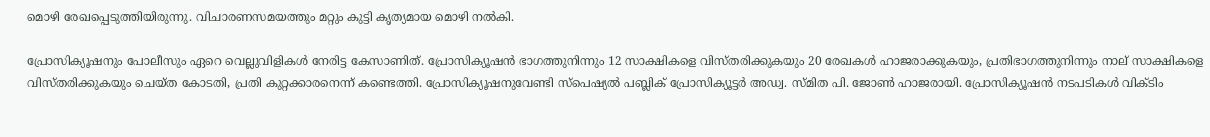മൊഴി രേഖപ്പെടുത്തിയിരുന്നു. വിചാരണസമയത്തും മറ്റും കുട്ടി കൃത്യമായ മൊഴി നല്‍കി.

പ്രോസിക്യൂഷനും പോലീസും ഏറെ വെല്ലുവിളികള്‍ നേരിട്ട കേസാണിത്. പ്രോസിക്യൂഷന്‍ ഭാഗത്തുനിന്നും 12 സാക്ഷികളെ വിസ്തരിക്കുകയും 20 രേഖകള്‍ ഹാജരാക്കുകയും, പ്രതിഭാഗത്തുനിന്നും നാല് സാക്ഷികളെ വിസ്തരിക്കുകയും ചെയ്ത കോടതി, പ്രതി കുറ്റക്കാരനെന്ന് കണ്ടെത്തി. പ്രോസിക്യൂഷനുവേണ്ടി സ്‌പെഷ്യല്‍ പബ്ലിക് പ്രോസിക്യൂട്ടര്‍ അഡ്വ. സ്മിത പി. ജോണ്‍ ഹാജരായി. പ്രോസിക്യൂഷന്‍ നടപടികള്‍ വിക്ടിം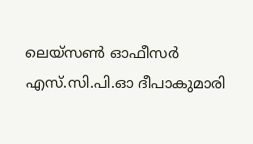ലെയ്‌സണ്‍ ഓഫീസര്‍ എസ്.സി.പി.ഓ ദീപാകുമാരി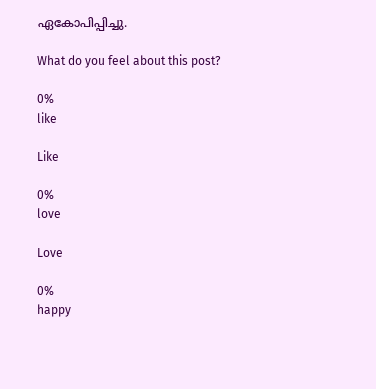ഏകോപിപ്പിച്ചു.

What do you feel about this post?

0%
like

Like

0%
love

Love

0%
happy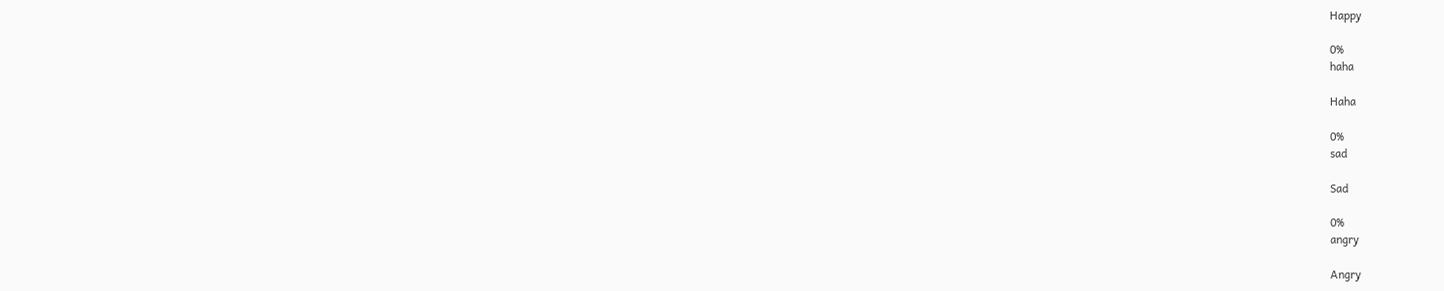Happy

0%
haha

Haha

0%
sad

Sad

0%
angry

Angry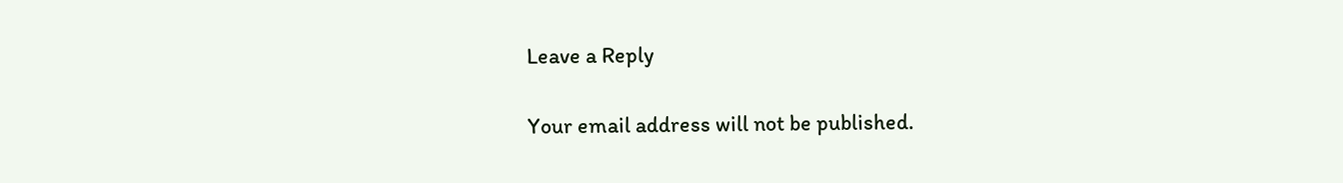Leave a Reply

Your email address will not be published.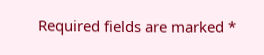Required fields are marked *